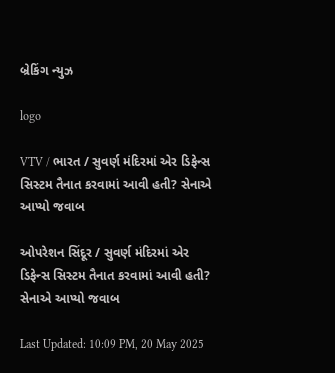બ્રેકિંગ ન્યુઝ

logo

VTV / ભારત / સુવર્ણ મંદિરમાં એર ડિફેન્સ સિસ્ટમ તૈનાત કરવામાં આવી હતી? સેનાએ આપ્યો જવાબ

ઓપરેશન સિંદૂર / સુવર્ણ મંદિરમાં એર ડિફેન્સ સિસ્ટમ તૈનાત કરવામાં આવી હતી? સેનાએ આપ્યો જવાબ

Last Updated: 10:09 PM, 20 May 2025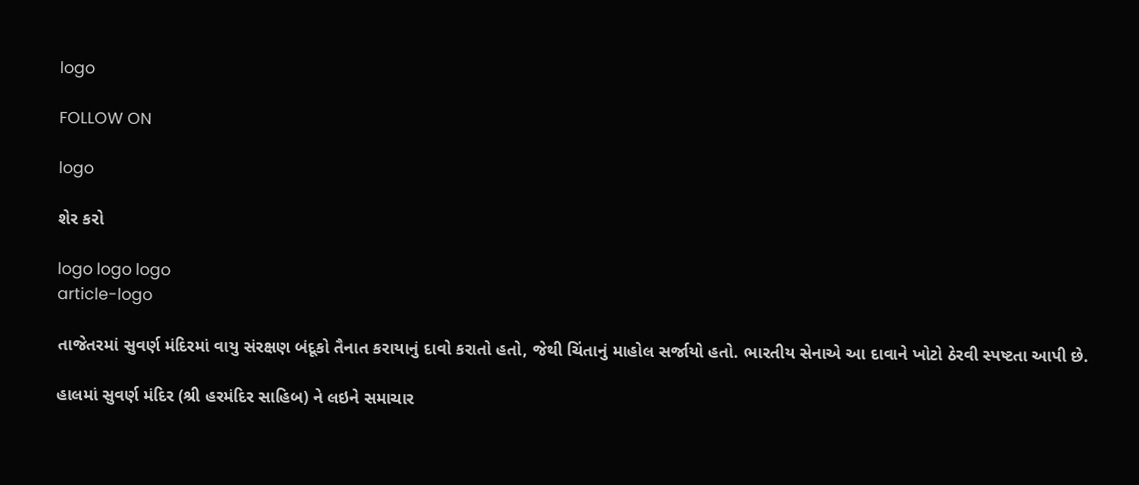logo

FOLLOW ON

logo

શેર કરો

logo logo logo
article-logo

તાજેતરમાં સુવર્ણ મંદિરમાં વાયુ સંરક્ષણ બંદૂકો તૈનાત કરાયાનું દાવો કરાતો હતો, જેથી ચિંતાનું માહોલ સર્જાયો હતો. ભારતીય સેનાએ આ દાવાને ખોટો ઠેરવી સ્પષ્ટતા આપી છે.

હાલમાં સુવર્ણ મંદિર (શ્રી હરમંદિર સાહિબ) ને લઇને સમાચાર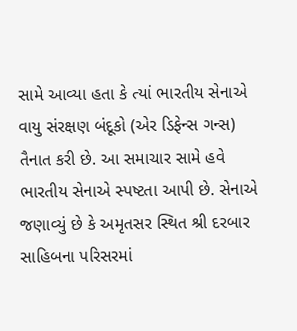સામે આવ્યા હતા કે ત્યાં ભારતીય સેનાએ વાયુ સંરક્ષણ બંદૂકો (એર ડિફેન્સ ગન્સ) તૈનાત કરી છે. આ સમાચાર સામે હવે ભારતીય સેનાએ સ્પષ્ટતા આપી છે. સેનાએ જણાવ્યું છે કે અમૃતસર સ્થિત શ્રી દરબાર સાહિબના પરિસરમાં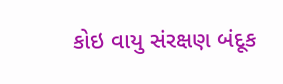કોઇ વાયુ સંરક્ષણ બંદૂક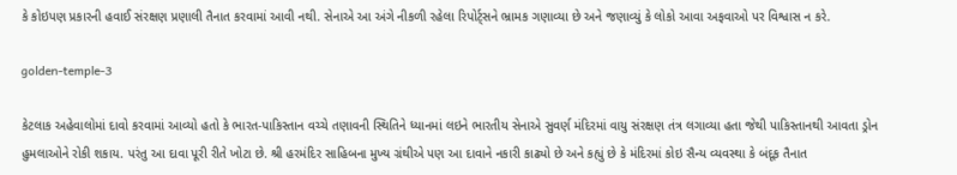કે કોઇપણ પ્રકારની હવાઈ સંરક્ષણ પ્રણાલી તૈનાત કરવામાં આવી નથી. સેનાએ આ અંગે નીકળી રહેલા રિપોર્ટ્સને ભ્રામક ગણાવ્યા છે અને જણાવ્યું કે લોકો આવા અફવાઓ પર વિશ્વાસ ન કરે.

golden-temple-3

કેટલાક અહેવાલોમાં દાવો કરવામાં આવ્યો હતો કે ભારત-પાકિસ્તાન વચ્ચે તણાવની સ્થિતિને ધ્યાનમાં લઇને ભારતીય સેનાએ સુવર્ણ મંદિરમાં વાયુ સંરક્ષણ તંત્ર લગાવ્યા હતા જેથી પાકિસ્તાનથી આવતા ડ્રોન હુમલાઓને રોકી શકાય. પરંતુ આ દાવા પૂરી રીતે ખોટા છે. શ્રી હરમંદિર સાહિબના મુખ્ય ગ્રંથીએ પણ આ દાવાને નકારી કાઢ્યો છે અને કહ્યું છે કે મંદિરમાં કોઇ સૈન્ય વ્યવસ્થા કે બંદૂક તૈનાત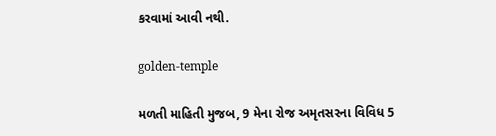કરવામાં આવી નથી.

golden-temple

મળતી માહિતી મુજબ, 9 મેના રોજ અમૃતસરના વિવિધ 5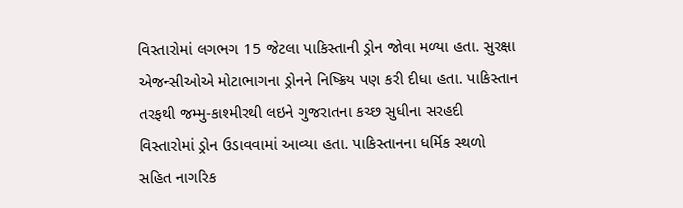વિસ્તારોમાં લગભગ 15 જેટલા પાકિસ્તાની ડ્રોન જોવા મળ્યા હતા. સુરક્ષા એજન્સીઓએ મોટાભાગના ડ્રોનને નિષ્ક્રિય પણ કરી દીધા હતા. પાકિસ્તાન તરફથી જમ્મુ-કાશ્મીરથી લઇને ગુજરાતના કચ્છ સુધીના સરહદી વિસ્તારોમાં ડ્રોન ઉડાવવામાં આવ્યા હતા. પાકિસ્તાનના ધર્મિક સ્થળો સહિત નાગરિક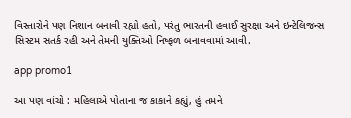વિસ્તારોને પણ નિશાન બનાવી રહ્યો હતો, પરંતુ ભારતની હવાઈ સુરક્ષા અને ઇન્ટેલિજન્સ સિસ્ટમ સતર્ક રહી અને તેમની યુક્તિઓ નિષ્ફળ બનાવવામાં આવી.

app promo1

આ પણ વાંચો : મહિલાએ પોતાના જ કાકાને કહ્યું, હું તમને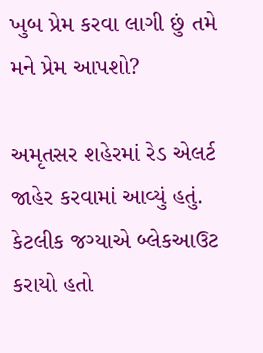ખુબ પ્રેમ કરવા લાગી છું તમે મને પ્રેમ આપશો?

અમૃતસર શહેરમાં રેડ એલર્ટ જાહેર કરવામાં આવ્યું હતું. કેટલીક જગ્યાએ બ્લેકઆઉટ કરાયો હતો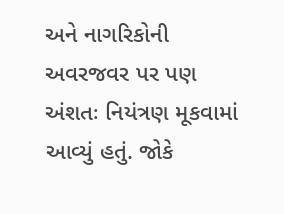અને નાગરિકોની અવરજવર પર પણ અંશતઃ નિયંત્રણ મૂકવામાં આવ્યું હતું. જોકે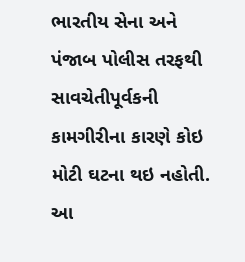ભારતીય સેના અને પંજાબ પોલીસ તરફથી સાવચેતીપૂર્વકની કામગીરીના કારણે કોઇ મોટી ઘટના થઇ નહોતી. આ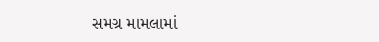સમગ્ર મામલામાં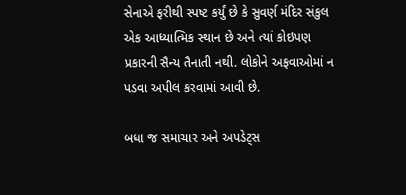સેનાએ ફરીથી સ્પષ્ટ કર્યું છે કે સુવર્ણ મંદિર સંકુલ એક આધ્યાત્મિક સ્થાન છે અને ત્યાં કોઇપણ પ્રકારની સૈન્ય તૈનાતી નથી. લોકોને અફવાઓમાં ન પડવા અપીલ કરવામાં આવી છે.

બધા જ સમાચાર અને અપડેટ્સ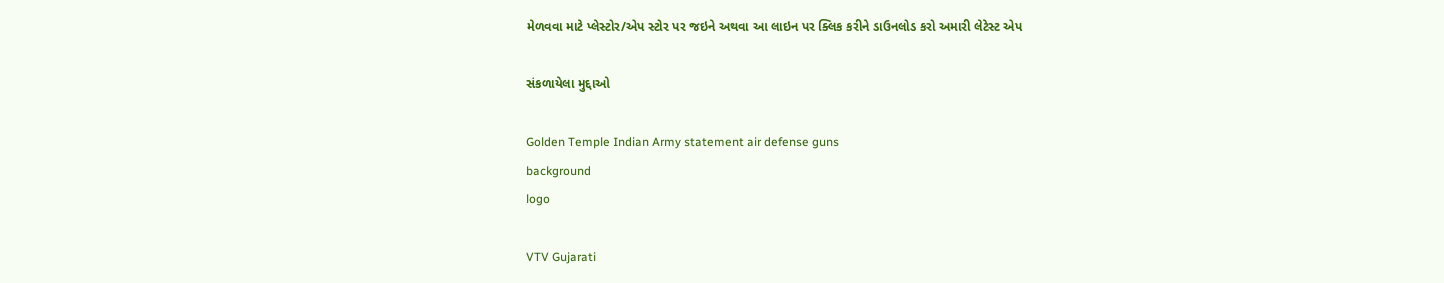મેળવવા માટે પ્લેસ્ટોર/એપ સ્ટોર પર જઇને અથવા આ લાઇન પર ક્લિક કરીને ડાઉનલોડ કરો અમારી લેટેસ્ટ એપ

સંકળાયેલા મુદ્દાઓ

Golden Temple Indian Army statement air defense guns
background
logo

VTV Gujarati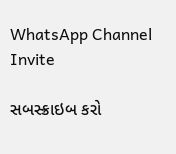WhatsApp Channel Invite

સબસ્ક્રાઇબ કરો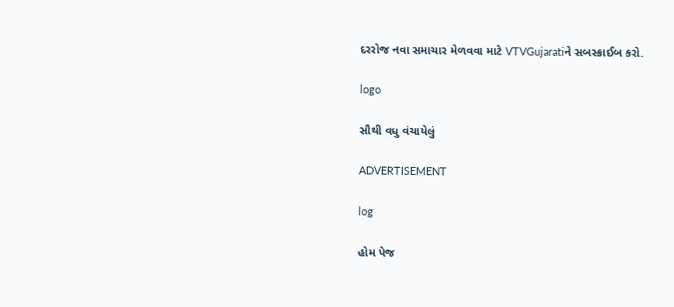દરરોજ નવા સમાચાર મેળવવા માટે VTVGujaratiને સબસ્ક્રાઈબ કરો.

logo

સૌથી વધુ વંચાયેલું

ADVERTISEMENT

log

હોમ પેજ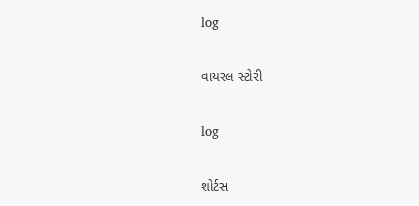log

વાયરલ સ્ટોરી

log

શોર્ટસ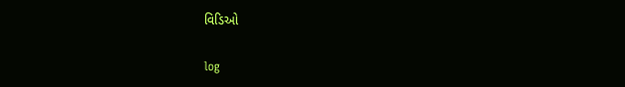વિડિઓ

log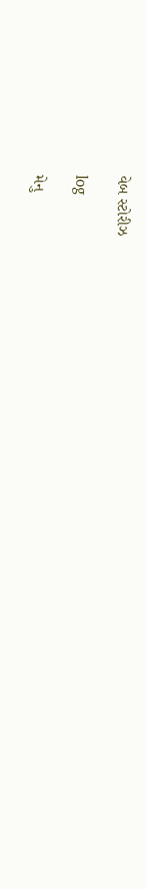વેબ સ્ટોરીઝ

log

મેનુ